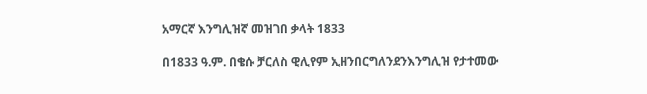አማርኛ እንግሊዝኛ መዝገበ ቃላት 1833

በ1833 ዓ.ም. በቄሱ ቻርለስ ዊሊየም ኢዘንበርግለንደንእንግሊዝ የታተመው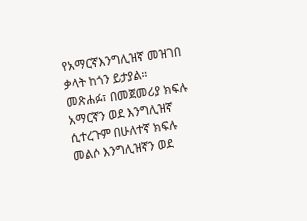የአማርኛእንግሊዝኛ መዝገበ ቃላት ከጎን ይታያል። መጽሐፉ፣ በመጀመሪያ ክፍሉ አማርኛን ወደ እንግሊዝኛ ሲተረጉም በሁለተኛ ክፍሉ መልሶ እንግሊዝኛን ወደ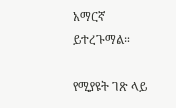አማርኛ ይተረጉማል።

የሚያዩት ገጽ ላይ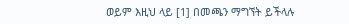ወይም እዚህ ላይ [1] በመጫን ማግኘት ይችላሉ